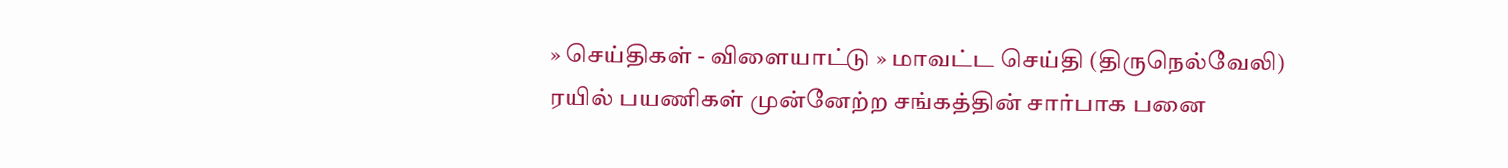» செய்திகள் - விளையாட்டு » மாவட்ட செய்தி (திருநெல்வேலி)
ரயில் பயணிகள் முன்னேற்ற சங்கத்தின் சார்பாக பனை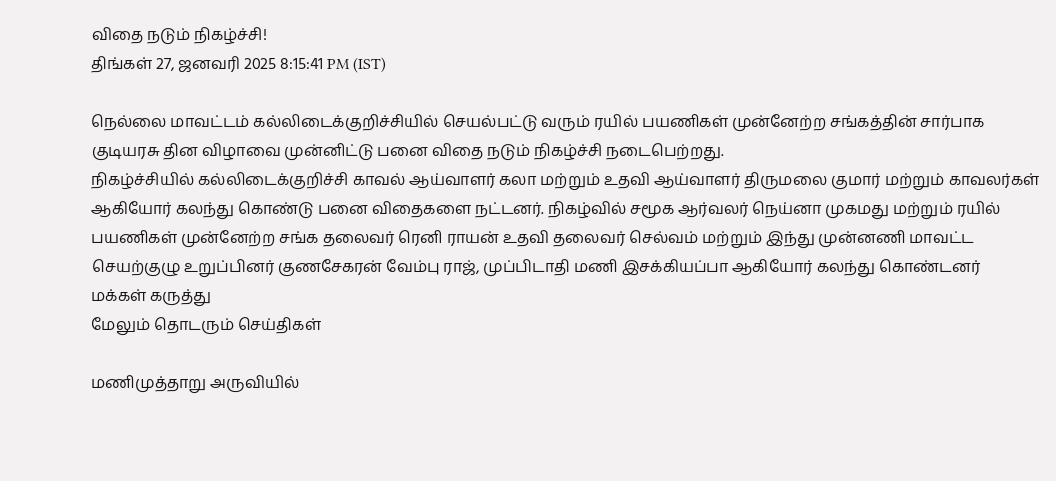விதை நடும் நிகழ்ச்சி!
திங்கள் 27, ஜனவரி 2025 8:15:41 PM (IST)

நெல்லை மாவட்டம் கல்லிடைக்குறிச்சியில் செயல்பட்டு வரும் ரயில் பயணிகள் முன்னேற்ற சங்கத்தின் சார்பாக குடியரசு தின விழாவை முன்னிட்டு பனை விதை நடும் நிகழ்ச்சி நடைபெற்றது.
நிகழ்ச்சியில் கல்லிடைக்குறிச்சி காவல் ஆய்வாளர் கலா மற்றும் உதவி ஆய்வாளர் திருமலை குமார் மற்றும் காவலர்கள் ஆகியோர் கலந்து கொண்டு பனை விதைகளை நட்டனர். நிகழ்வில் சமூக ஆர்வலர் நெய்னா முகமது மற்றும் ரயில் பயணிகள் முன்னேற்ற சங்க தலைவர் ரெனி ராயன் உதவி தலைவர் செல்வம் மற்றும் இந்து முன்னணி மாவட்ட செயற்குழு உறுப்பினர் குணசேகரன் வேம்பு ராஜ், முப்பிடாதி மணி இசக்கியப்பா ஆகியோர் கலந்து கொண்டனர்
மக்கள் கருத்து
மேலும் தொடரும் செய்திகள்

மணிமுத்தாறு அருவியில்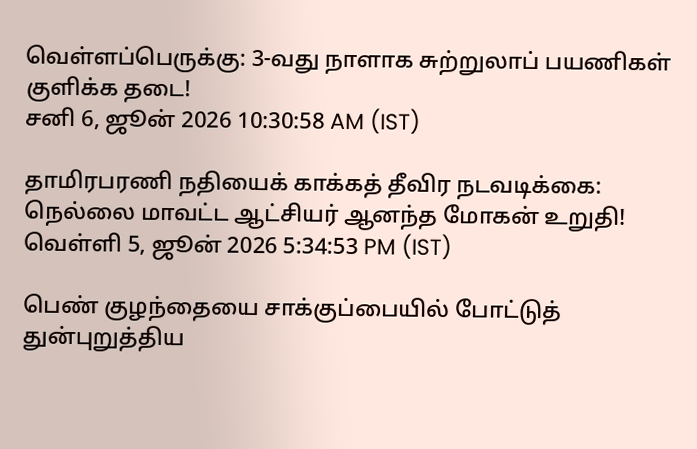வெள்ளப்பெருக்கு: 3-வது நாளாக சுற்றுலாப் பயணிகள் குளிக்க தடை!
சனி 6, ஜூன் 2026 10:30:58 AM (IST)

தாமிரபரணி நதியைக் காக்கத் தீவிர நடவடிக்கை: நெல்லை மாவட்ட ஆட்சியர் ஆனந்த மோகன் உறுதி!
வெள்ளி 5, ஜூன் 2026 5:34:53 PM (IST)

பெண் குழந்தையை சாக்குப்பையில் போட்டுத் துன்புறுத்திய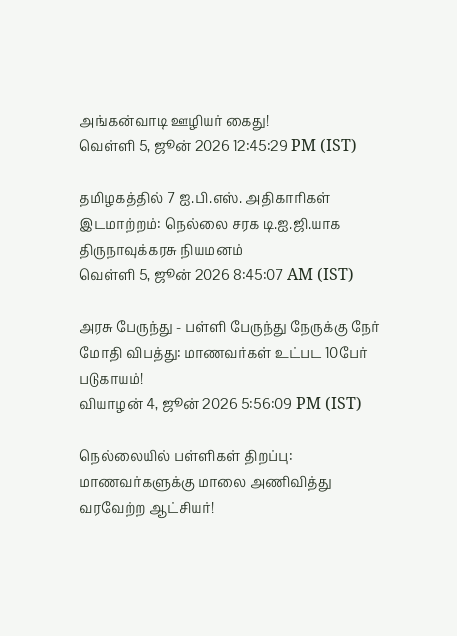அங்கன்வாடி ஊழியர் கைது!
வெள்ளி 5, ஜூன் 2026 12:45:29 PM (IST)

தமிழகத்தில் 7 ஐ.பி.எஸ். அதிகாரிகள் இடமாற்றம்: நெல்லை சரக டி.ஐ.ஜி.யாக திருநாவுக்கரசு நியமனம்
வெள்ளி 5, ஜூன் 2026 8:45:07 AM (IST)

அரசு பேருந்து - பள்ளி பேருந்து நேருக்கு நேர் மோதி விபத்து: மாணவர்கள் உட்பட 10பேர் படுகாயம்!
வியாழன் 4, ஜூன் 2026 5:56:09 PM (IST)

நெல்லையில் பள்ளிகள் திறப்பு: மாணவர்களுக்கு மாலை அணிவித்து வரவேற்ற ஆட்சியர்!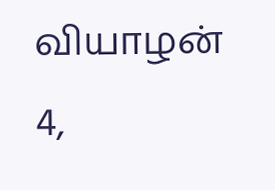வியாழன் 4,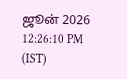ஜூன் 2026 12:26:10 PM (IST)